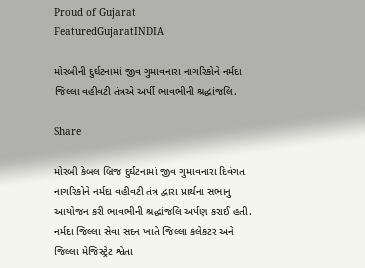Proud of Gujarat
FeaturedGujaratINDIA

મોરબીની દુર્ઘટનામાં જીવ ગુમાવનારા નાગરિકોને નર્મદા જિલ્લા વહીવટી તંત્રએ અર્પી ભાવભીની શ્રદ્ધાંજલિ.

Share

મોરબી કેબલ બ્રિજ દુર્ઘટનામાં જીવ ગુમાવનારા દિવંગત નાગરિકોને નર્મદા વહીવટી તંત્ર દ્વારા પ્રાર્થના સભાનુ આયોજન કરી ભાવભીની શ્રદ્ધાંજલિ અર્પણ કરાઈ હતી. નર્મદા જિલ્લા સેવા સદન ખાતે જિલ્લા કલેકટર અને જિલ્લા મેજિસ્ટ્રેટ શ્વેતા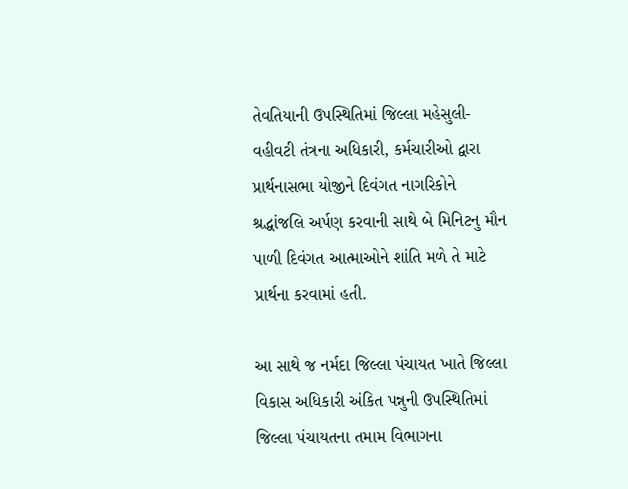તેવતિયાની ઉપસ્થિતિમાં જિલ્લા મહેસુલી-વહીવટી તંત્રના અધિકારી, કર્મચારીઓ દ્વારા પ્રાર્થનાસભા યોજીને દિવંગત નાગરિકોને શ્રદ્ધાંજલિ અર્પણ કરવાની સાથે બે મિનિટનુ મૌન પાળી દિવંગત આત્માઓને શાંતિ મળે તે માટે પ્રાર્થના કરવામાં હતી.

આ સાથે જ નર્મદા જિલ્લા પંચાયત ખાતે જિલ્લા વિકાસ અધિકારી અંકિત પન્નુની ઉપસ્થિતિમાં જિલ્લા પંચાયતના તમામ વિભાગના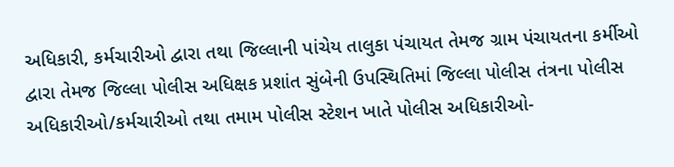અધિકારી, કર્મચારીઓ દ્વારા તથા જિલ્લાની પાંચેય તાલુકા પંચાયત તેમજ ગ્રામ પંચાયતના કર્મીઓ દ્વારા તેમજ જિલ્લા પોલીસ અધિક્ષક પ્રશાંત સુંબેની ઉપસ્થિતિમાં જિલ્લા પોલીસ તંત્રના પોલીસ અધિકારીઓ/કર્મચારીઓ તથા તમામ પોલીસ સ્ટેશન ખાતે પોલીસ અધિકારીઓ-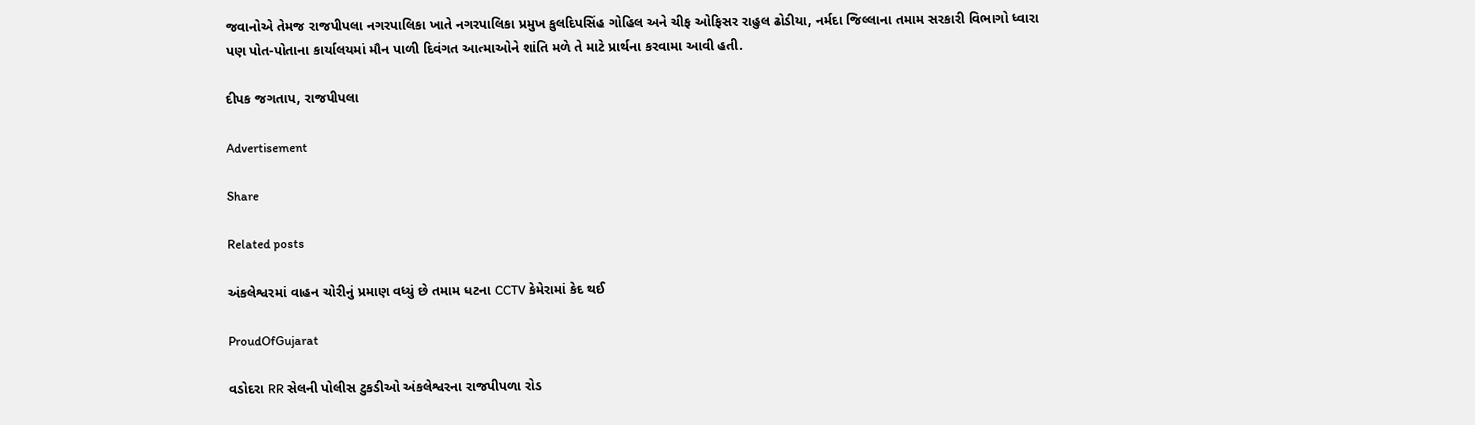જવાનોએ તેમજ રાજપીપલા નગરપાલિકા ખાતે નગરપાલિકા પ્રમુખ કુલદિપસિંહ ગોહિલ અને ચીફ ઓફિસર રાહુલ ઢોડીયા, નર્મદા જિલ્લાના તમામ સરકારી વિભાગો ધ્વારા પણ પોત-પોતાના કાર્યાલયમાં મૌન પાળી દિવંગત આત્માઓને શાંતિ મળે તે માટે પ્રાર્થના કરવામા આવી હતી.

દીપક જગતાપ, રાજપીપલા

Advertisement

Share

Related posts

અંકલેશ્વરમાં વાહન ચોરીનું પ્રમાણ વધ્યું છે તમામ ધટના CCTV કેમેરામાં કેદ થઈ

ProudOfGujarat

વડોદરા RR સેલની પોલીસ ટુકડીઓ અંકલેશ્વરના રાજપીપળા રોડ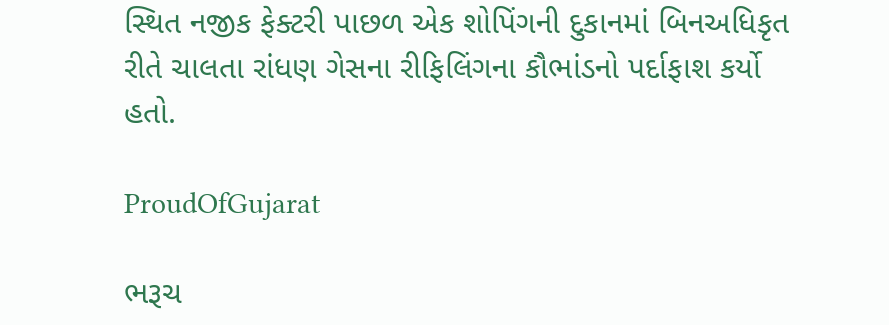સ્થિત નજીક ફેક્ટરી પાછળ એક શોપિંગની દુકાનમાં બિનઅધિકૃત રીતે ચાલતા રાંધણ ગેસના રીફિલિંગના કૌભાંડનો પર્દાફાશ કર્યો હતો.

ProudOfGujarat

ભરૂચ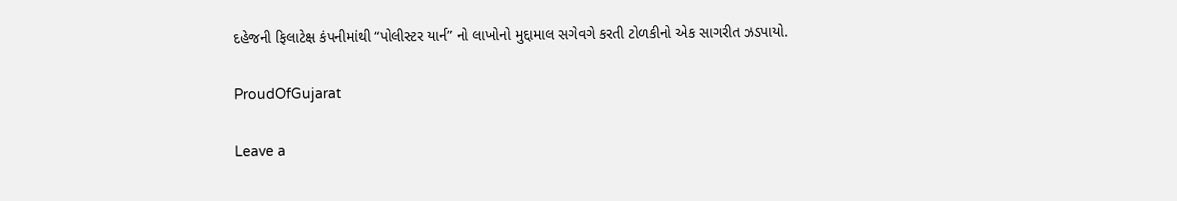દહેજની ફિલાટેક્ષ કંપનીમાંથી “પોલીસ્ટર યાર્ન” નો લાખોનો મુદ્દામાલ સગેવગે કરતી ટોળકીનો એક સાગરીત ઝડપાયો.

ProudOfGujarat

Leave a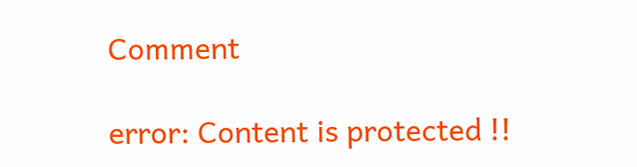Comment

error: Content is protected !!